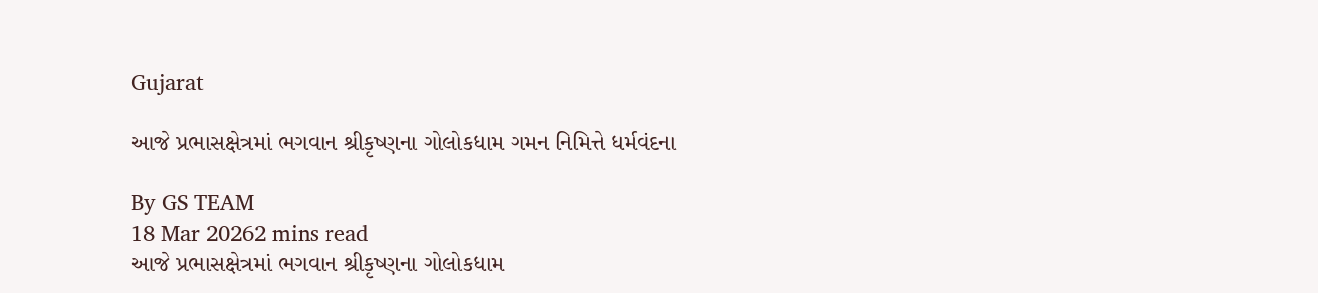Gujarat

આજે પ્રભાસક્ષેત્રમાં ભગવાન શ્રીકૃષ્ણના ગોલોકધામ ગમન નિમિત્તે ધર્મવંદના

By GS TEAM
18 Mar 20262 mins read
આજે પ્રભાસક્ષેત્રમાં ભગવાન શ્રીકૃષ્ણના ગોલોકધામ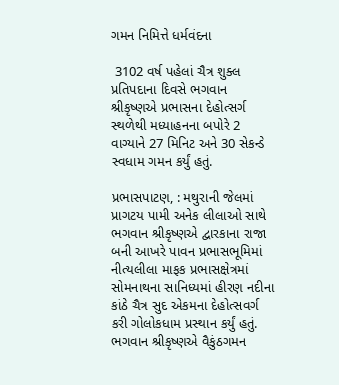ગમન નિમિત્તે ધર્મવંદના

 3102 વર્ષ પહેલાં ચૈત્ર શુક્લ પ્રતિપદાના દિવસે ભગવાન શ્રીકૃષ્ણએ પ્રભાસના દેહોત્સર્ગ સ્થળેથી મધ્યાહનના બપોરે 2 વાગ્યાને 27 મિનિટ અને 30 સેકન્ડે સ્વધામ ગમન કર્યું હતું.

પ્રભાસપાટણ, : મથુરાની જેલમાં પ્રાગટય પામી અનેક લીલાઓ સાથે ભગવાન શ્રીકૃષ્ણએ દ્વારકાના રાજા બની આખરે પાવન પ્રભાસભૂમિમાં નીત્યલીલા માફક પ્રભાસક્ષેત્રમાં સોમનાથના સાનિધ્યમાં હીરણ નદીના કાંઠે ચૈત્ર સુદ એકમના દેહોત્સવર્ગ કરી ગોલોકધામ પ્રસ્થાન કર્યું હતું. ભગવાન શ્રીકૃષ્ણએ વૈકુંઠગમન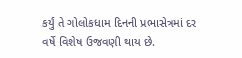કર્યું તે ગોલોકધામ દિનની પ્રભાસેત્રમાં દર વર્ષે વિશેષ ઉજવણી થાય છે.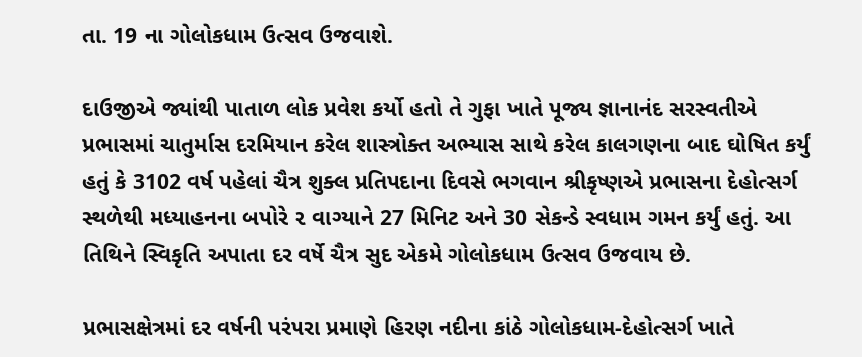તા. 19 ના ગોલોકધામ ઉત્સવ ઉજવાશે.

દાઉજીએ જ્યાંથી પાતાળ લોક પ્રવેશ કર્યો હતો તે ગુફા ખાતે પૂજ્ય જ્ઞાનાનંદ સરસ્વતીએ પ્રભાસમાં ચાતુર્માસ દરમિયાન કરેલ શાસ્ત્રોક્ત અભ્યાસ સાથે કરેલ કાલગણના બાદ ઘોષિત કર્યું હતું કે 3102 વર્ષ પહેલાં ચૈત્ર શુક્લ પ્રતિપદાના દિવસે ભગવાન શ્રીકૃષ્ણએ પ્રભાસના દેહોત્સર્ગ સ્થળેથી મધ્યાહનના બપોરે ૨ વાગ્યાને 27 મિનિટ અને 30 સેકન્ડે સ્વધામ ગમન કર્યું હતું. આ તિથિને સ્વિકૃતિ અપાતા દર વર્ષે ચૈત્ર સુદ એકમે ગોલોકધામ ઉત્સવ ઉજવાય છે.

પ્રભાસક્ષેત્રમાં દર વર્ષની પરંપરા પ્રમાણે હિરણ નદીના કાંઠે ગોલોકધામ-દેહોત્સર્ગ ખાતે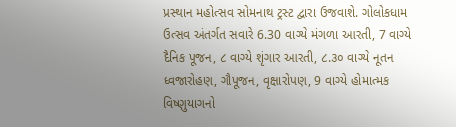પ્રસ્થાન મહોત્સવ સોમનાથ ટ્રસ્ટ દ્વારા ઉજવાશે. ગોલોકધામ ઉત્સવ અંતર્ગત સવારે 6.30 વાગ્યે મંગળા આરતી, 7 વાગ્યે દૈનિક પૂજન, ૮ વાગ્યે શૃંગાર આરતી, ૮.૩૦ વાગ્યે નૂતન ધ્વજારોહણ, ગૌપૂજન, વૃક્ષારોપણ, 9 વાગ્યે હોમાત્મક વિષ્ણુયાગનો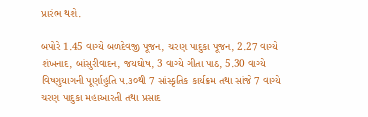પ્રારંભ થશે.

બપોરે 1.45 વાગ્યે બળદેવજી પૂજન, ચરણ પાદુકા પૂજન, 2.27 વાગ્યે શંખનાદ, બાંસુરીવાદન, જયઘોષ, 3 વાગ્યે ગીતા પાઠ, 5.30 વાગ્યે વિષ્ણુયાગની પૂર્ણાહુતિ ૫.૩૦થી 7 સાંસ્કૃતિક કાર્યક્રમ તથા સાંજે 7 વાગ્યે ચરણ પાદુકા મહાઆરતી તથા પ્રસાદ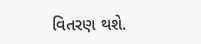વિતરણ થશે.